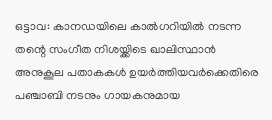ഒട്ടാവ: കാനഡയിലെ കാൽഗറിയിൽ നടന്ന തന്റെ സംഗീത നിശയ്ക്കിടെ ഖാലിസ്ഥാൻ അനുകൂല പതാകകൾ ഉയർത്തിയവർക്കെതിരെ പഞ്ചാബി നടനും ഗായകനുമായ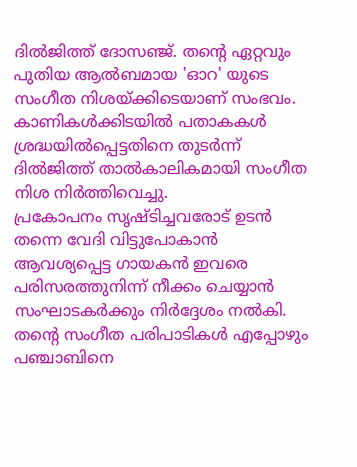ദിൽജിത്ത് ദോസഞ്ജ്. തന്റെ ഏറ്റവും പുതിയ ആൽബമായ 'ഓറ' യുടെ സംഗീത നിശയ്ക്കിടെയാണ് സംഭവം. കാണികൾക്കിടയിൽ പതാകകൾ ശ്രദ്ധയിൽപ്പെട്ടതിനെ തുടർന്ന് ദിൽജിത്ത് താൽകാലികമായി സംഗീത നിശ നിർത്തിവെച്ചു.
പ്രകോപനം സൃഷ്ടിച്ചവരോട് ഉടൻ തന്നെ വേദി വിട്ടുപോകാൻ ആവശ്യപ്പെട്ട ഗായകൻ ഇവരെ പരിസരത്തുനിന്ന് നീക്കം ചെയ്യാൻ സംഘാടകർക്കും നിർദ്ദേശം നൽകി. തന്റെ സംഗീത പരിപാടികൾ എപ്പോഴും പഞ്ചാബിനെ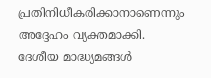പ്രതിനിധീകരിക്കാനാണെന്നും അദ്ദേഹം വ്യക്തമാക്കി. ദേശീയ മാദ്ധ്യമങ്ങൾ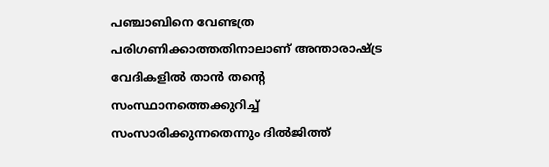പഞ്ചാബിനെ വേണ്ടത്ര പരിഗണിക്കാത്തതിനാലാണ് അന്താരാഷ്ട്ര വേദികളിൽ താൻ തന്റെ സംസ്ഥാനത്തെക്കുറിച്ച് സംസാരിക്കുന്നതെന്നും ദിൽജിത്ത്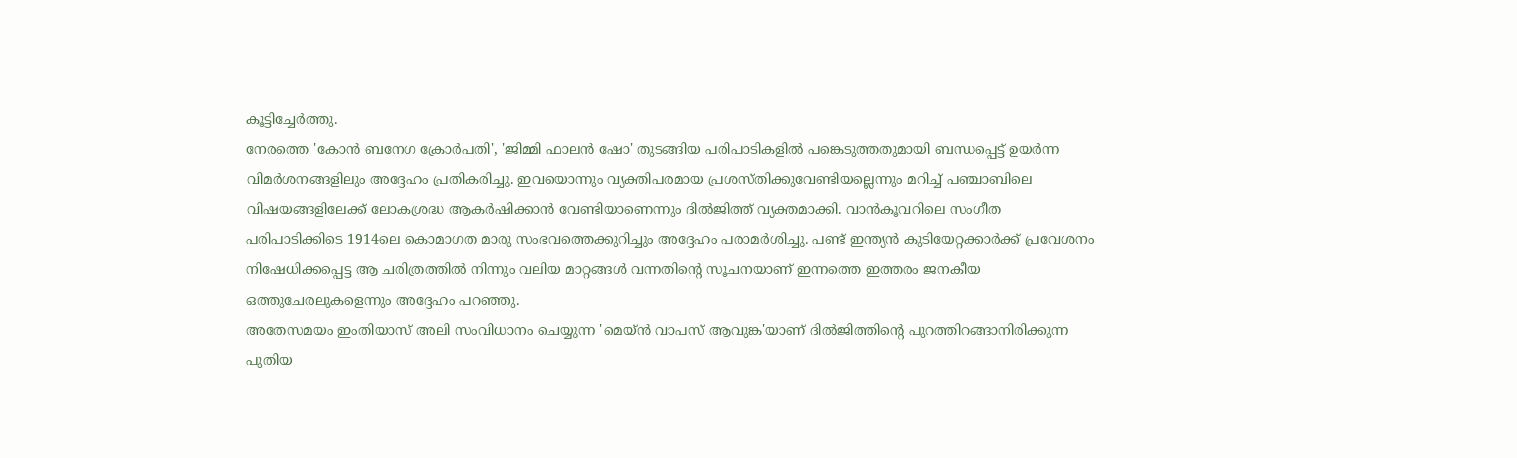കൂട്ടിച്ചേർത്തു.
നേരത്തെ 'കോൻ ബനേഗ ക്രോർപതി', 'ജിമ്മി ഫാലൻ ഷോ' തുടങ്ങിയ പരിപാടികളിൽ പങ്കെടുത്തതുമായി ബന്ധപ്പെട്ട് ഉയർന്ന വിമർശനങ്ങളിലും അദ്ദേഹം പ്രതികരിച്ചു. ഇവയൊന്നും വ്യക്തിപരമായ പ്രശസ്തിക്കുവേണ്ടിയല്ലെന്നും മറിച്ച് പഞ്ചാബിലെ വിഷയങ്ങളിലേക്ക് ലോകശ്രദ്ധ ആകർഷിക്കാൻ വേണ്ടിയാണെന്നും ദിൽജിത്ത് വ്യക്തമാക്കി. വാൻകൂവറിലെ സംഗീത പരിപാടിക്കിടെ 1914ലെ കൊമാഗത മാരു സംഭവത്തെക്കുറിച്ചും അദ്ദേഹം പരാമർശിച്ചു. പണ്ട് ഇന്ത്യൻ കുടിയേറ്റക്കാർക്ക് പ്രവേശനം നിഷേധിക്കപ്പെട്ട ആ ചരിത്രത്തിൽ നിന്നും വലിയ മാറ്റങ്ങൾ വന്നതിന്റെ സൂചനയാണ് ഇന്നത്തെ ഇത്തരം ജനകീയ ഒത്തുചേരലുകളെന്നും അദ്ദേഹം പറഞ്ഞു.
അതേസമയം ഇംതിയാസ് അലി സംവിധാനം ചെയ്യുന്ന 'മെയ്ൻ വാപസ് ആവുങ്ക'യാണ് ദിൽജിത്തിന്റെ പുറത്തിറങ്ങാനിരിക്കുന്ന പുതിയ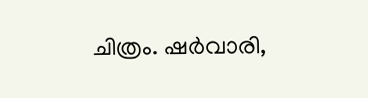ചിത്രം. ഷർവാരി,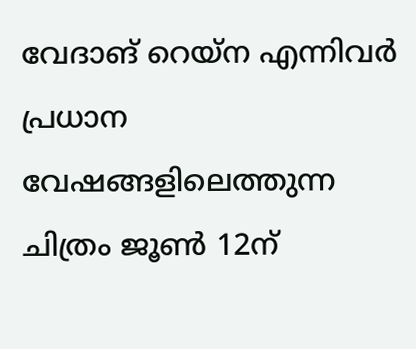വേദാങ് റെയ്ന എന്നിവർ പ്രധാന വേഷങ്ങളിലെത്തുന്ന ചിത്രം ജൂൺ 12ന്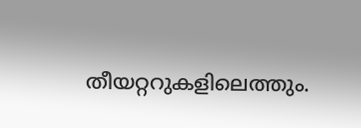തീയറ്ററുകളിലെത്തും.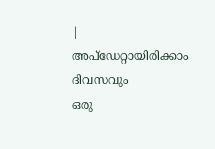|
അപ്ഡേറ്റായിരിക്കാം ദിവസവും
ഒരു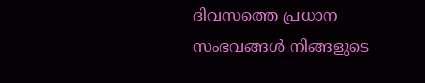ദിവസത്തെ പ്രധാന സംഭവങ്ങൾ നിങ്ങളുടെ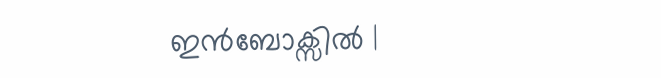ഇൻബോക്സിൽ |